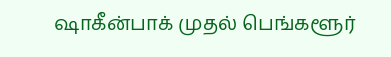ஷாகீன்பாக் முதல் பெங்களூர்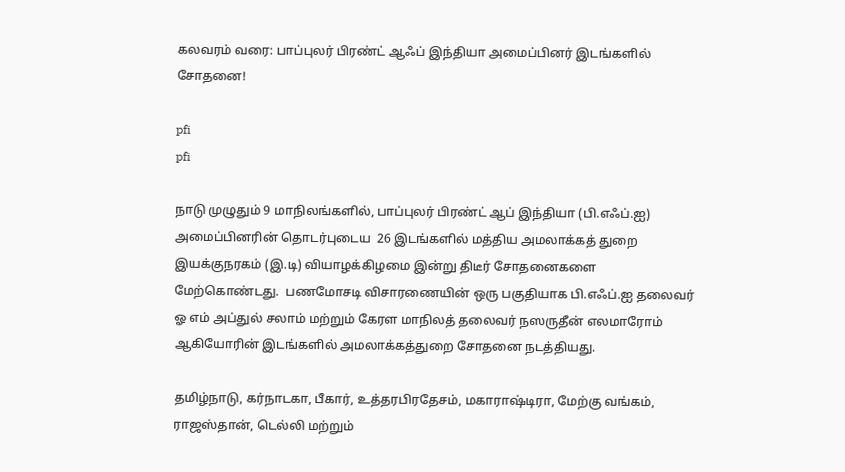கலவரம் வரை: பாப்புலர் பிரண்ட் ஆஃப் இந்தியா அமைப்பினர் இடங்களில் சோதனை!

pfi
pfi

நாடு முழுதும் 9 மாநிலங்களில், பாப்புலர் பிரண்ட் ஆப் இந்தியா (பி.எஃப்.ஐ) அமைப்பினரின் தொடர்புடைய  26 இடங்களில் மத்திய அமலாக்கத் துறை இயக்குநரகம் (இ.டி) வியாழக்கிழமை இன்று திடீர் சோதனைகளை மேற்கொண்டது.  பணமோசடி விசாரணையின் ஒரு பகுதியாக பி.எஃப்.ஐ தலைவர் ஓ எம் அப்துல் சலாம் மற்றும் கேரள மாநிலத் தலைவர் நஸருதீன் எலமாரோம் ஆகியோரின் இடங்களில் அமலாக்கத்துறை சோதனை நடத்தியது.

தமிழ்நாடு, கர்நாடகா, பீகார், உத்தரபிரதேசம், மகாராஷ்டிரா, மேற்கு வங்கம், ராஜஸ்தான், டெல்லி மற்றும்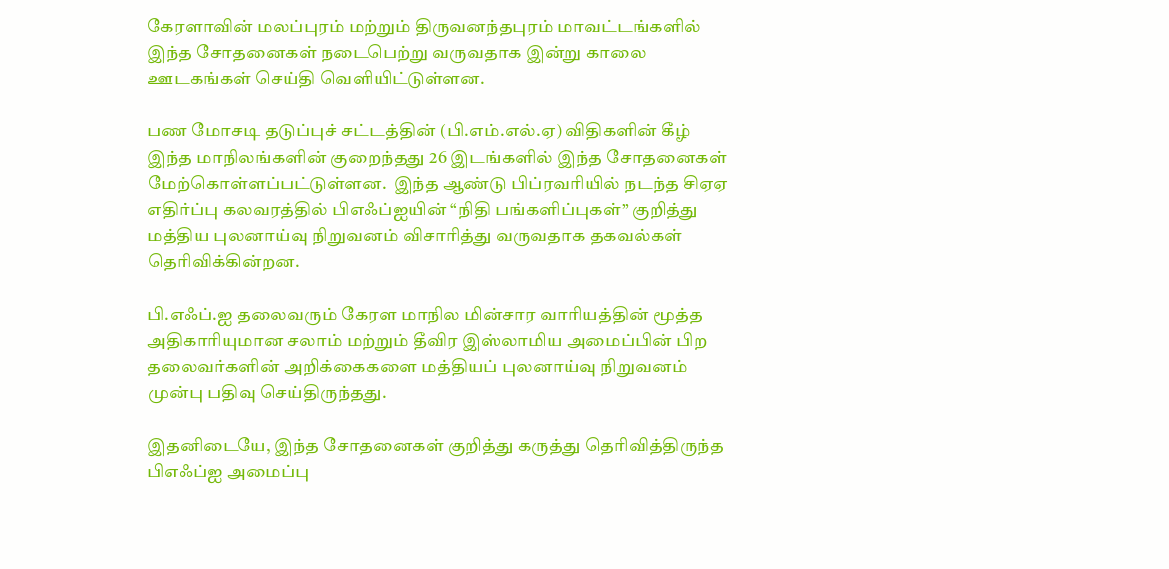கேரளாவின் மலப்புரம் மற்றும் திருவனந்தபுரம் மாவட்டங்களில் இந்த சோதனைகள் நடைபெற்று வருவதாக இன்று காலை ஊடகங்கள் செய்தி வெளியிட்டுள்ளன.

பண மோசடி தடுப்புச் சட்டத்தின் (பி.எம்.எல்.ஏ) விதிகளின் கீழ் இந்த மாநிலங்களின் குறைந்தது 26 இடங்களில் இந்த சோதனைகள் மேற்கொள்ளப்பட்டுள்ளன.  இந்த ஆண்டு பிப்ரவரியில் நடந்த சிஏஏ எதிர்ப்பு கலவரத்தில் பிஎஃப்ஐயின் “நிதி பங்களிப்புகள்” குறித்து மத்திய புலனாய்வு நிறுவனம் விசாரித்து வருவதாக தகவல்கள் தெரிவிக்கின்றன.

பி.எஃப்.ஐ தலைவரும் கேரள மாநில மின்சார வாரியத்தின் மூத்த அதிகாரியுமான சலாம் மற்றும் தீவிர இஸ்லாமிய அமைப்பின் பிற தலைவர்களின் அறிக்கைகளை மத்தியப் புலனாய்வு நிறுவனம் முன்பு பதிவு செய்திருந்தது.

இதனிடையே, இந்த சோதனைகள் குறித்து கருத்து தெரிவித்திருந்த பிஎஃப்ஐ அமைப்பு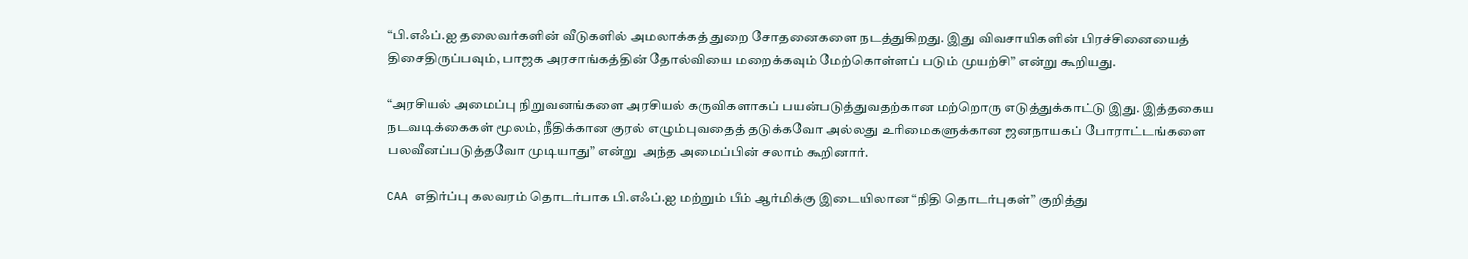“பி.எஃப்.ஐ தலைவர்களின் வீடுகளில் அமலாக்கத் துறை சோதனைகளை நடத்துகிறது. இது விவசாயிகளின் பிரச்சினையைத் திசைதிருப்பவும், பாஜக அரசாங்கத்தின் தோல்வியை மறைக்கவும் மேற்கொள்ளப் படும் முயற்சி” என்று கூறியது.

“அரசியல் அமைப்பு நிறுவனங்களை அரசியல் கருவிகளாகப் பயன்படுத்துவதற்கான மற்றொரு எடுத்துக்காட்டு இது. இத்தகைய நடவடிக்கைகள் மூலம், நீதிக்கான குரல் எழும்புவதைத் தடுக்கவோ அல்லது உரிமைகளுக்கான ஜனநாயகப் போராட்டங்களை பலவீனப்படுத்தவோ முடியாது” என்று  அந்த அமைப்பின் சலாம் கூறினார்.

CAA எதிர்ப்பு கலவரம் தொடர்பாக பி.எஃப்.ஐ மற்றும் பீம் ஆர்மிக்கு இடையிலான “நிதி தொடர்புகள்” குறித்து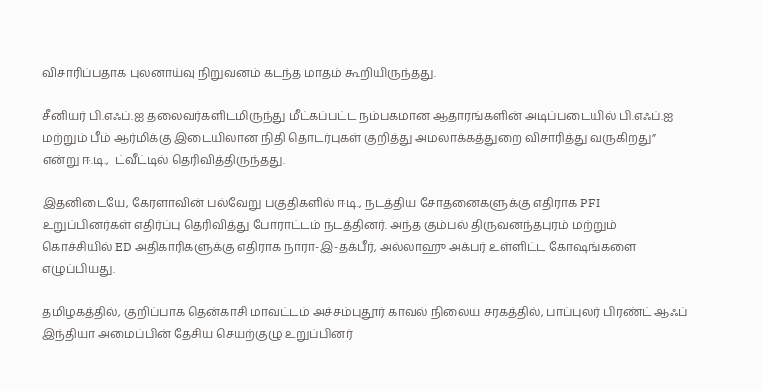விசாரிப்பதாக புலனாய்வு நிறுவனம் கடந்த மாதம் கூறியிருந்தது.

சீனியர் பி.எஃப்.ஐ தலைவர்களிடமிருந்து மீட்கப்பட்ட நம்பகமான ஆதாரங்களின் அடிப்படையில் பி.எஃப்.ஐ மற்றும் பீம் ஆர்மிக்கு இடையிலான நிதி தொடர்புகள் குறித்து அமலாக்கத்துறை விசாரித்து வருகிறது” என்று ஈ.டி.,  ட்வீட்டில் தெரிவித்திருந்தது.

இதனிடையே, கேரளாவின் பல்வேறு பகுதிகளில் ஈடி., நடத்திய சோதனைகளுக்கு எதிராக PFI  உறுப்பினர்கள் எதிர்ப்பு தெரிவித்து போராட்டம் நடத்தினர். அந்த கும்பல் திருவனந்தபுரம் மற்றும் கொச்சியில் ED அதிகாரிகளுக்கு எதிராக நாரா-இ-தக்பீர், அல்லாஹு அக்பர் உள்ளிட்ட கோஷங்களை எழுப்பியது.

தமிழகத்தில், குறிப்பாக தென்காசி மாவட்டம் அச்சம்புதூர் காவல் நிலைய சரகத்தில், பாப்புலர் பிரண்ட் ஆஃப் இந்தியா அமைப்பின் தேசிய செயற்குழு உறுப்பினர்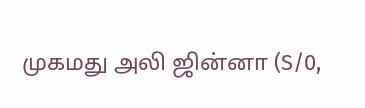முகமது அலி ஜின்னா (S/0,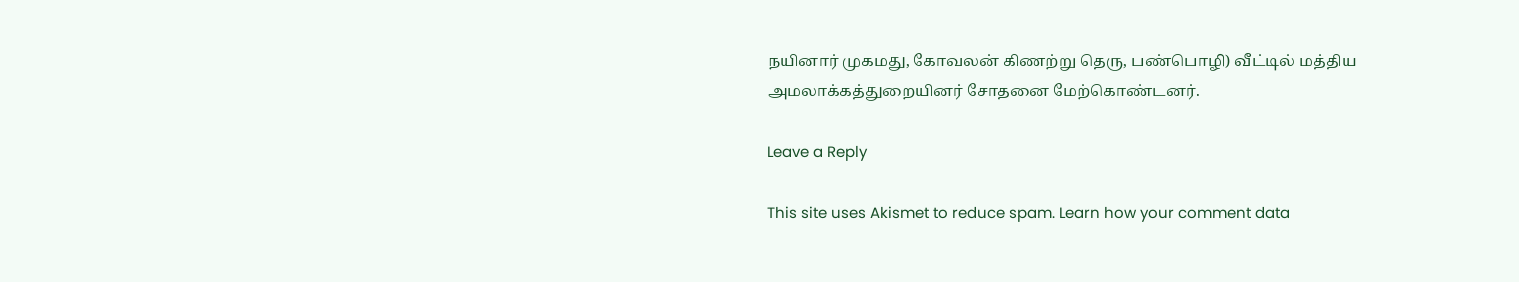நயினார் முகமது, கோவலன் கிணற்று தெரு, பண்பொழி) வீட்டில் மத்திய அமலாக்கத்துறையினர் சோதனை மேற்கொண்டனர்.

Leave a Reply

This site uses Akismet to reduce spam. Learn how your comment data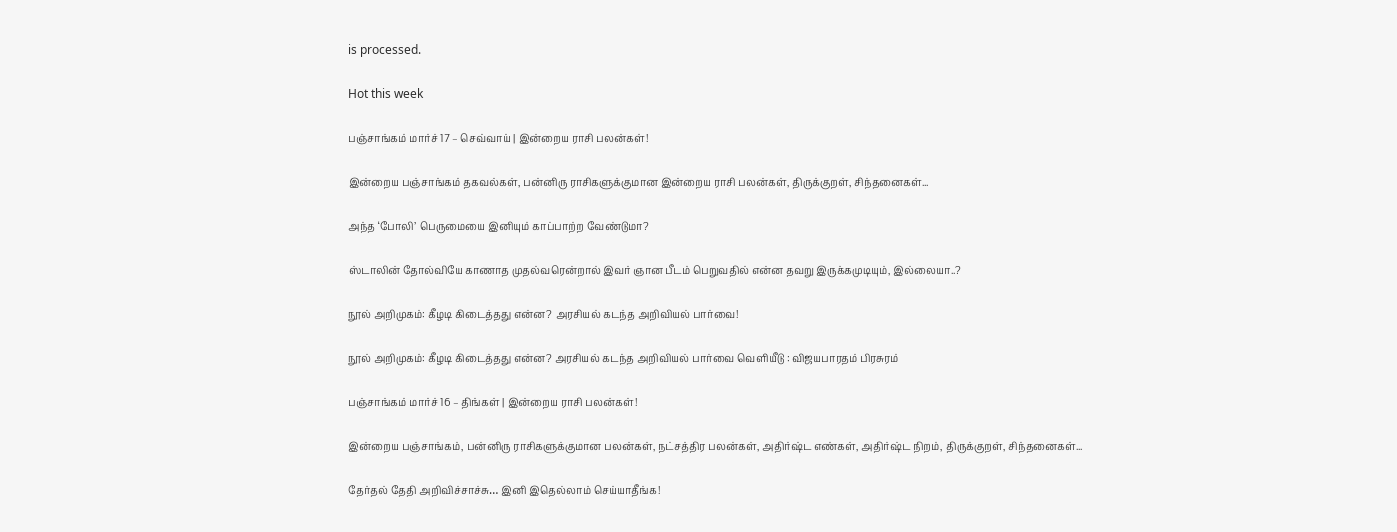is processed.

Hot this week

பஞ்சாங்கம் மார்ச் 17 – செவ்வாய் | இன்றைய ராசி பலன்கள்!

இன்றைய பஞ்சாங்கம் தகவல்கள், பன்னிரு ராசிகளுக்குமான இன்றைய ராசி பலன்கள், திருக்குறள், சிந்தனைகள்...

அந்த ‘போலி’ பெருமையை இனியும் காப்பாற்ற வேண்டுமா?

ஸ்டாலின் தோல்வியே காணாத முதல்வரென்றால் இவர் ஞான பீடம் பெறுவதில் என்ன தவறு இருக்கமுடியும், இல்லையா..?

நூல் அறிமுகம்: கீழடி கிடைத்தது என்ன? அரசியல் கடந்த அறிவியல் பார்வை!

நூல் அறிமுகம்: கீழடி கிடைத்தது என்ன? அரசியல் கடந்த அறிவியல் பார்வை வெளியீடு : விஜயபாரதம் பிரசுரம்

பஞ்சாங்கம் மார்ச் 16 – திங்கள் | இன்றைய ராசி பலன்கள்!

இன்றைய பஞ்சாங்கம், பன்னிரு ராசிகளுக்குமான பலன்கள், நட்சத்திர பலன்கள், அதிர்ஷ்ட எண்கள், அதிர்ஷ்ட நிறம், திருக்குறள், சிந்தனைகள்...

தேர்தல் தேதி அறிவிச்சாச்சு… இனி இதெல்லாம் செய்யாதீங்க!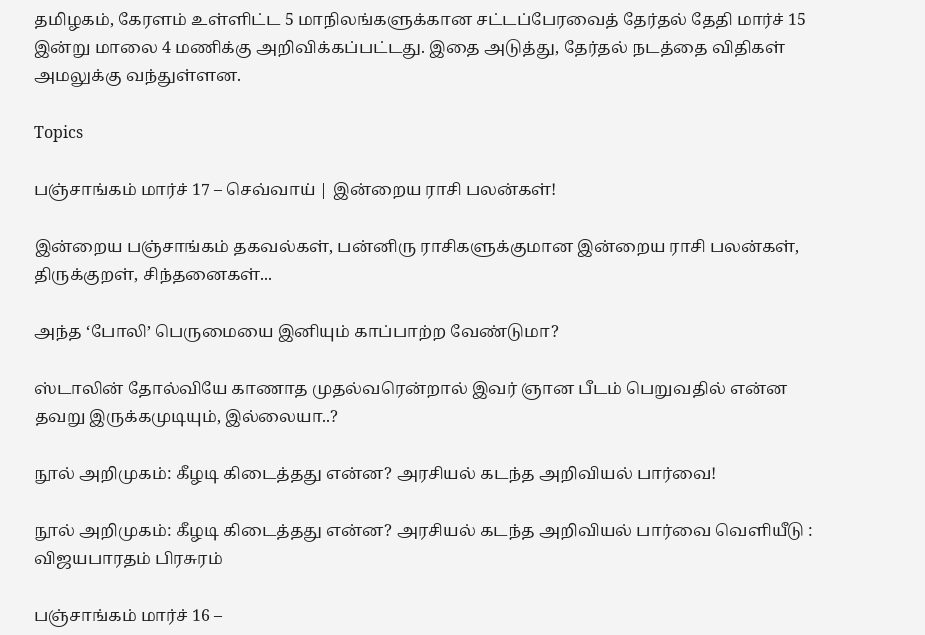தமிழகம், கேரளம் உள்ளிட்ட 5 மாநிலங்களுக்கான சட்டப்பேரவைத் தேர்தல் தேதி மார்ச் 15 இன்று மாலை 4 மணிக்கு அறிவிக்கப்பட்டது. இதை அடுத்து, தேர்தல் நடத்தை விதிகள் அமலுக்கு வந்துள்ளன.

Topics

பஞ்சாங்கம் மார்ச் 17 – செவ்வாய் | இன்றைய ராசி பலன்கள்!

இன்றைய பஞ்சாங்கம் தகவல்கள், பன்னிரு ராசிகளுக்குமான இன்றைய ராசி பலன்கள், திருக்குறள், சிந்தனைகள்...

அந்த ‘போலி’ பெருமையை இனியும் காப்பாற்ற வேண்டுமா?

ஸ்டாலின் தோல்வியே காணாத முதல்வரென்றால் இவர் ஞான பீடம் பெறுவதில் என்ன தவறு இருக்கமுடியும், இல்லையா..?

நூல் அறிமுகம்: கீழடி கிடைத்தது என்ன? அரசியல் கடந்த அறிவியல் பார்வை!

நூல் அறிமுகம்: கீழடி கிடைத்தது என்ன? அரசியல் கடந்த அறிவியல் பார்வை வெளியீடு : விஜயபாரதம் பிரசுரம்

பஞ்சாங்கம் மார்ச் 16 –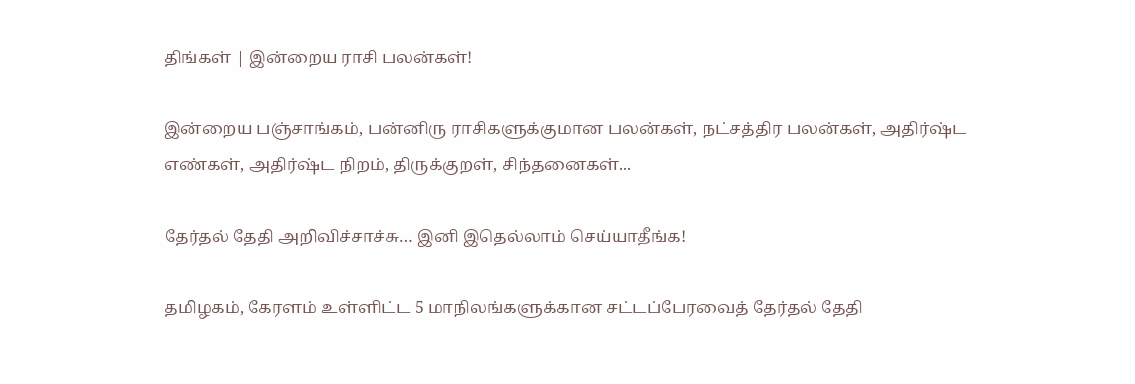திங்கள் | இன்றைய ராசி பலன்கள்!

இன்றைய பஞ்சாங்கம், பன்னிரு ராசிகளுக்குமான பலன்கள், நட்சத்திர பலன்கள், அதிர்ஷ்ட எண்கள், அதிர்ஷ்ட நிறம், திருக்குறள், சிந்தனைகள்...

தேர்தல் தேதி அறிவிச்சாச்சு… இனி இதெல்லாம் செய்யாதீங்க!

தமிழகம், கேரளம் உள்ளிட்ட 5 மாநிலங்களுக்கான சட்டப்பேரவைத் தேர்தல் தேதி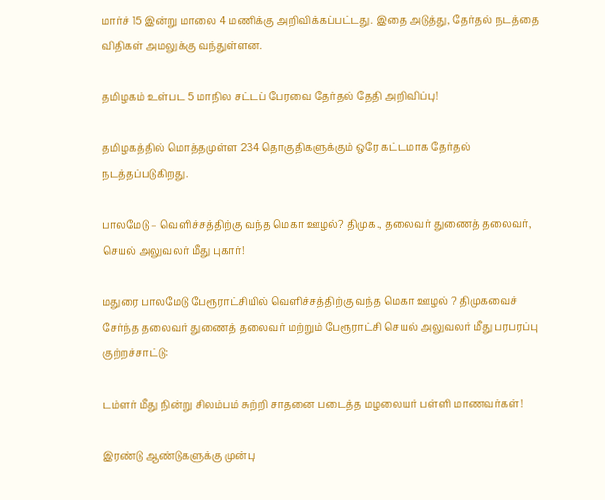மார்ச் 15 இன்று மாலை 4 மணிக்கு அறிவிக்கப்பட்டது. இதை அடுத்து, தேர்தல் நடத்தை விதிகள் அமலுக்கு வந்துள்ளன.

தமிழகம் உள்பட 5 மாநில சட்டப் பேரவை தேர்தல் தேதி அறிவிப்பு!

தமிழகத்தில் மொத்தமுள்ள 234 தொகுதிகளுக்கும் ஒரே கட்டமாக தேர்தல் நடத்தப்படுகிறது.

பாலமேடு – வெளிச்சத்திற்கு வந்த மெகா ஊழல்? திமுக., தலைவர் துணைத் தலைவர், செயல் அலுவலர் மீது புகார்!

மதுரை பாலமேடு பேரூராட்சியில் வெளிச்சத்திற்கு வந்த மெகா ஊழல் ? திமுகவைச் சேர்ந்த தலைவர் துணைத் தலைவர் மற்றும் பேரூராட்சி செயல் அலுவலர் மீது பரபரப்பு குற்றச்சாட்டு:

டம்ளர் மீது நின்று சிலம்பம் சுற்றி சாதனை படைத்த மழலையர் பள்ளி மாணவர்கள்!

இரண்டு ஆண்டுகளுக்கு முன்பு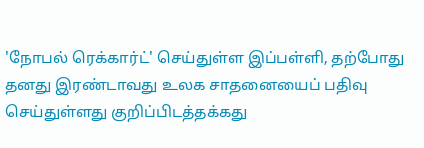'நோபல் ரெக்கார்ட்' செய்துள்ள இப்பள்ளி, தற்போது தனது இரண்டாவது உலக சாதனையைப் பதிவு செய்துள்ளது குறிப்பிடத்தக்கது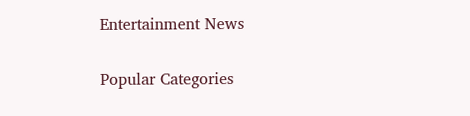Entertainment News

Popular Categories